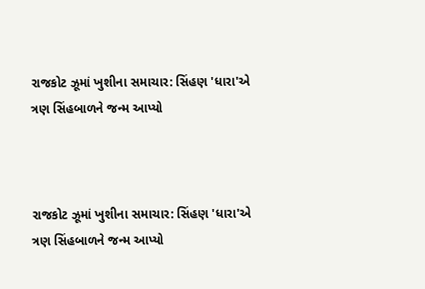રાજકોટ ઝૂમાં ખુશીના સમાચાર: સિંહણ 'ધારા'એ ત્રણ સિંહબાળને જન્મ આપ્યો



રાજકોટ ઝૂમાં ખુશીના સમાચાર: સિંહણ 'ધારા'એ ત્રણ સિંહબાળને જન્મ આપ્યો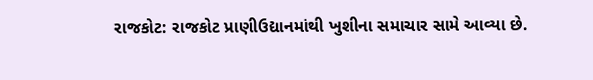રાજકોટ: રાજકોટ પ્રાણીઉદ્યાનમાંથી ખુશીના સમાચાર સામે આવ્યા છે.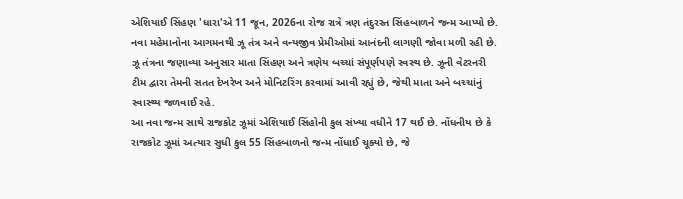એશિયાઈ સિંહણ 'ધારા'એ 11 જૂન, 2026ના રોજ રાત્રે ત્રણ તંદુરસ્ત સિંહબાળને જન્મ આપ્યો છે. નવા મહેમાનોના આગમનથી ઝૂ તંત્ર અને વન્યજીવ પ્રેમીઓમાં આનંદની લાગણી જોવા મળી રહી છે.
ઝૂ તંત્રના જણાવ્યા અનુસાર માતા સિંહણ અને ત્રણેય બચ્ચાં સંપૂર્ણપણે સ્વસ્થ છે. ઝૂની વેટરનરી ટીમ દ્વારા તેમની સતત દેખરેખ અને મોનિટરિંગ કરવામાં આવી રહ્યું છે, જેથી માતા અને બચ્ચાંનું સ્વાસ્થ્ય જળવાઈ રહે.
આ નવા જન્મ સાથે રાજકોટ ઝૂમાં એશિયાઈ સિંહોની કુલ સંખ્યા વધીને 17 થઈ છે. નોંધનીય છે કે રાજકોટ ઝૂમાં અત્યાર સુધી કુલ 55 સિંહબાળનો જન્મ નોંધાઈ ચૂક્યો છે, જે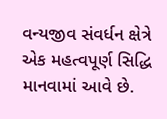વન્યજીવ સંવર્ધન ક્ષેત્રે એક મહત્વપૂર્ણ સિદ્ધિ માનવામાં આવે છે.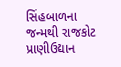સિંહબાળના જન્મથી રાજકોટ પ્રાણીઉદ્યાન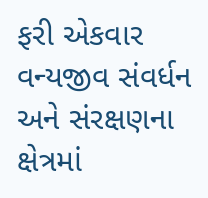ફરી એકવાર વન્યજીવ સંવર્ધન અને સંરક્ષણના ક્ષેત્રમાં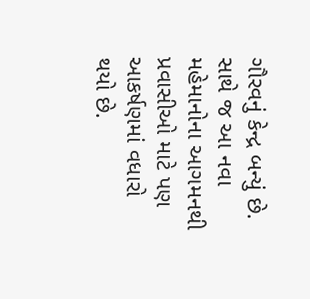ગૌરવનું કેન્દ્ર બન્યું છે. સાથે જ આ નવા મહેમાનોના આગમનથી પ્રવાસીઓ માટે પણ આકર્ષણમાં વધારો થયો છે.